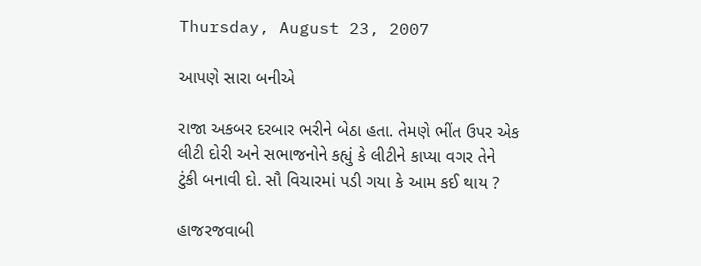Thursday, August 23, 2007

આપણે સારા બનીએ

રાજા અકબર દરબાર ભરીને બેઠા હતા. તેમણે ભીંત ઉપર એક લીટી દોરી અને સભાજનોને કહ્યું કે લીટીને કાપ્યા વગર તેને ટુંકી બનાવી દો. સૌ વિચારમાં પડી ગયા કે આમ કઈ થાય ?

હાજરજવાબી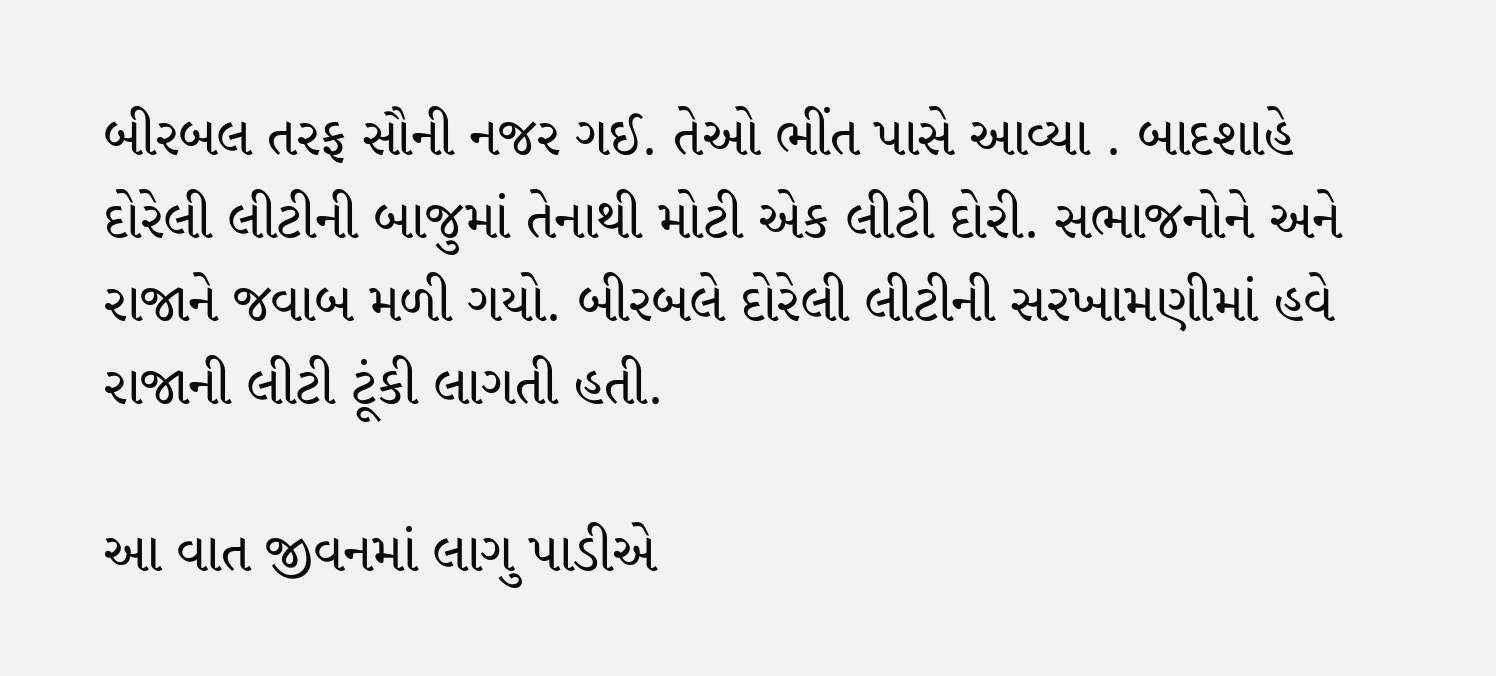બીરબલ તરફ સૌની નજર ગઈ. તેઓ ભીંત પાસે આવ્યા . બાદશાહે દોરેલી લીટીની બાજુમાં તેનાથી મોટી એક લીટી દોરી. સભાજનોને અને રાજાને જવાબ મળી ગયો. બીરબલે દોરેલી લીટીની સરખામણીમાં હવે રાજાની લીટી ટૂંકી લાગતી હતી.

આ વાત જીવનમાં લાગુ પાડીએ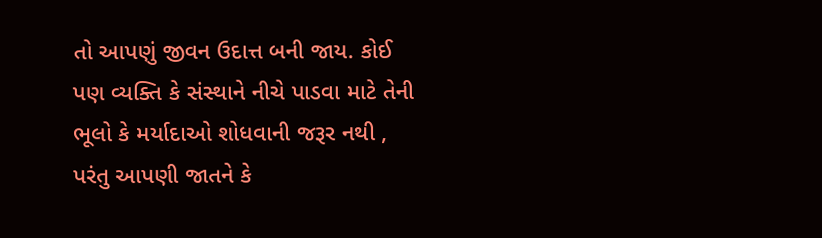તો આપણું જીવન ઉદાત્ત બની જાય. કોઈ પણ વ્યક્તિ કે સંસ્થાને નીચે પાડવા માટે તેની ભૂલો કે મર્યાદાઓ શોધવાની જરૂર નથી , પરંતુ આપણી જાતને કે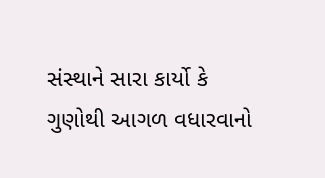સંસ્થાને સારા કાર્યો કે ગુણોથી આગળ વધારવાનો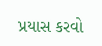પ્રયાસ કરવો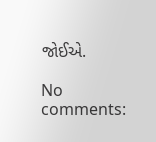જોઈએ.

No comments: